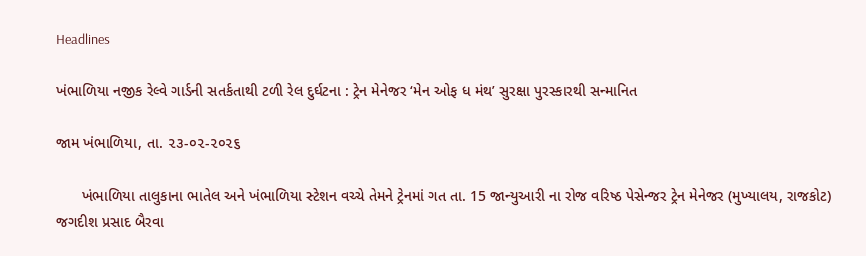Headlines

ખંભાળિયા નજીક રેલ્વે ગાર્ડની સતર્કતાથી ટળી રેલ દુર્ઘટના : ટ્રેન મેનેજર ‘મેન ઓફ ધ મંથ’ સુરક્ષા પુરસ્કારથી સન્માનિત

જામ ખંભાળિયા, તા. ૨૩-૦૨-૨૦૨૬

      ખંભાળિયા તાલુકાના ભાતેલ અને ખંભાળિયા સ્ટેશન વચ્ચે તેમને ટ્રેનમાં ગત તા. 15 જાન્યુઆરી ના રોજ વરિષ્ઠ પેસેન્જર ટ્રેન મેનેજર (મુખ્યાલય, રાજકોટ) જગદીશ પ્રસાદ બૈરવા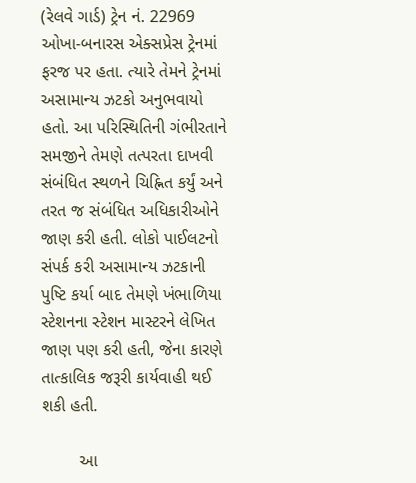(રેલવે ગાર્ડ) ટ્રેન નં. 22969 ઓખા-બનારસ એક્સપ્રેસ ટ્રેનમાં ફરજ પર હતા. ત્યારે તેમને ટ્રેનમાં અસામાન્ય ઝટકો અનુભવાયો હતો. આ પરિસ્થિતિની ગંભીરતાને સમજીને તેમણે તત્પરતા દાખવી સંબંધિત સ્થળને ચિહ્નિત કર્યું અને તરત જ સંબંધિત અધિકારીઓને જાણ કરી હતી. લોકો પાઈલટનો સંપર્ક કરી અસામાન્ય ઝટકાની પુષ્ટિ કર્યા બાદ તેમણે ખંભાળિયા સ્ટેશનના સ્ટેશન માસ્ટરને લેખિત જાણ પણ કરી હતી, જેના કારણે તાત્કાલિક જરૂરી કાર્યવાહી થઈ શકી હતી.

        આ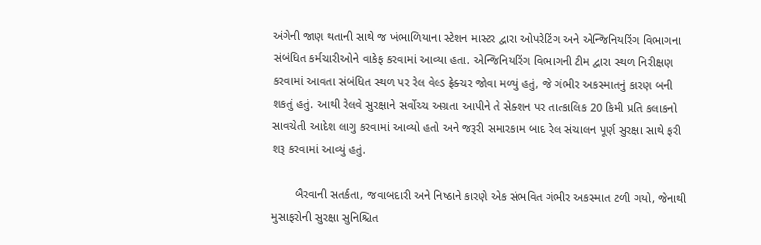અંગેની જાણ થતાની સાથે જ ખંભાળિયાના સ્ટેશન માસ્ટર દ્વારા ઓપરેટિંગ અને એન્જિનિયરિંગ વિભાગના સંબંધિત કર્મચારીઓને વાકેફ કરવામાં આવ્યા હતા. એન્જિનિયરિંગ વિભાગની ટીમ દ્વારા સ્થળ નિરીક્ષણ કરવામાં આવતા સંબંધિત સ્થળ પર રેલ વેલ્ડ ફ્રેક્ચર જોવા મળ્યું હતું, જે ગંભીર અકસ્માતનું કારણ બની શકતું હતું. આથી રેલવે સુરક્ષાને સર્વોચ્ચ અગ્રતા આપીને તે સેક્શન પર તાત્કાલિક 20 કિમી પ્રતિ કલાકનો સાવચેતી આદેશ લાગુ કરવામાં આવ્યો હતો અને જરૂરી સમારકામ બાદ રેલ સંચાલન પૂર્ણ સુરક્ષા સાથે ફરી શરૂ કરવામાં આવ્યું હતું.

       બૈરવાની સતર્કતા, જવાબદારી અને નિષ્ઠાને કારણે એક સંભવિત ગંભીર અકસ્માત ટળી ગયો, જેનાથી મુસાફરોની સુરક્ષા સુનિશ્ચિત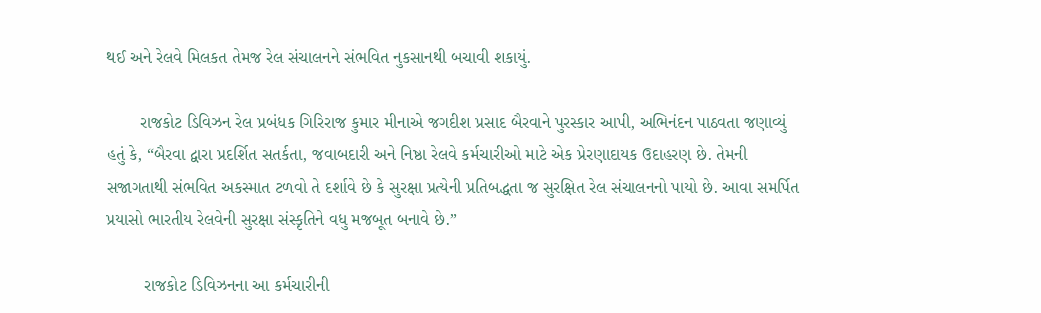થઈ અને રેલવે મિલકત તેમજ રેલ સંચાલનને સંભવિત નુકસાનથી બચાવી શકાયું.

       રાજકોટ ડિવિઝન રેલ પ્રબંધક ગિરિરાજ કુમાર મીનાએ જગદીશ પ્રસાદ બૈરવાને પુરસ્કાર આપી, અભિનંદન પાઠવતા જણાવ્યું હતું કે, “બૈરવા દ્વારા પ્રદર્શિત સતર્કતા, જવાબદારી અને નિષ્ઠા રેલવે કર્મચારીઓ માટે એક પ્રેરણાદાયક ઉદાહરણ છે. તેમની સજાગતાથી સંભવિત અકસ્માત ટળવો તે દર્શાવે છે કે સુરક્ષા પ્રત્યેની પ્રતિબદ્ધતા જ સુરક્ષિત રેલ સંચાલનનો પાયો છે. આવા સમર્પિત પ્રયાસો ભારતીય રેલવેની સુરક્ષા સંસ્કૃતિને વધુ મજબૂત બનાવે છે.”

        રાજકોટ ડિવિઝનના આ કર્મચારીની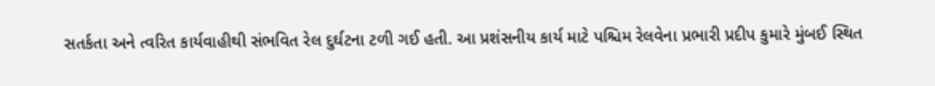સતર્કતા અને ત્વરિત કાર્યવાહીથી સંભવિત રેલ દુર્ઘટના ટળી ગઈ હતી. આ પ્રશંસનીય કાર્ય માટે પશ્ચિમ રેલવેના પ્રભારી પ્રદીપ કુમારે મુંબઈ સ્થિત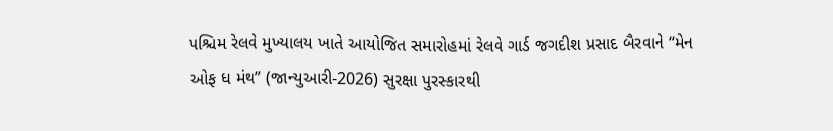પશ્ચિમ રેલવે મુખ્યાલય ખાતે આયોજિત સમારોહમાં રેલવે ગાર્ડ જગદીશ પ્રસાદ બૈરવાને “મેન ઓફ ધ મંથ” (જાન્યુઆરી-2026) સુરક્ષા પુરસ્કારથી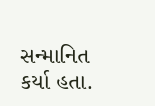સન્માનિત કર્યા હતા.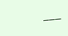___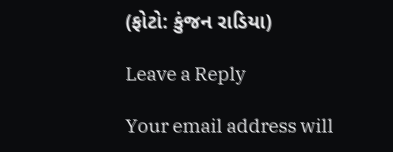(ફોટો: કુંજન રાડિયા)

Leave a Reply

Your email address will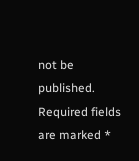not be published. Required fields are marked *